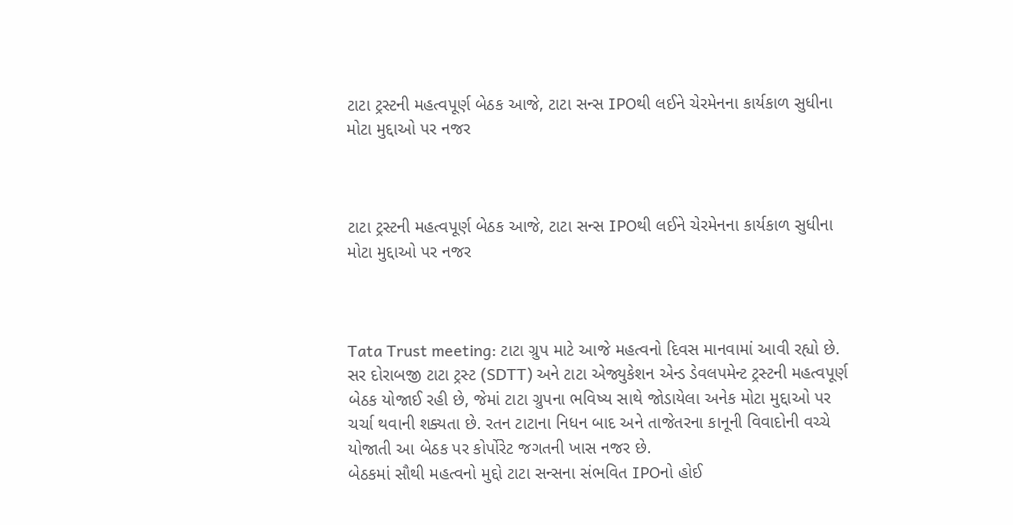ટાટા ટ્રસ્ટની મહત્વપૂર્ણ બેઠક આજે, ટાટા સન્સ IPOથી લઈને ચેરમેનના કાર્યકાળ સુધીના મોટા મુદ્દાઓ પર નજર



ટાટા ટ્રસ્ટની મહત્વપૂર્ણ બેઠક આજે, ટાટા સન્સ IPOથી લઈને ચેરમેનના કાર્યકાળ સુધીના મોટા મુદ્દાઓ પર નજર



Tata Trust meeting: ટાટા ગ્રુપ માટે આજે મહત્વનો દિવસ માનવામાં આવી રહ્યો છે. સર દોરાબજી ટાટા ટ્રસ્ટ (SDTT) અને ટાટા એજ્યુકેશન એન્ડ ડેવલપમેન્ટ ટ્રસ્ટની મહત્વપૂર્ણ બેઠક યોજાઈ રહી છે, જેમાં ટાટા ગ્રુપના ભવિષ્ય સાથે જોડાયેલા અનેક મોટા મુદ્દાઓ પર ચર્ચા થવાની શક્યતા છે. રતન ટાટાના નિધન બાદ અને તાજેતરના કાનૂની વિવાદોની વચ્ચે યોજાતી આ બેઠક પર કોર્પોરેટ જગતની ખાસ નજર છે.
બેઠકમાં સૌથી મહત્વનો મુદ્દો ટાટા સન્સના સંભવિત IPOનો હોઈ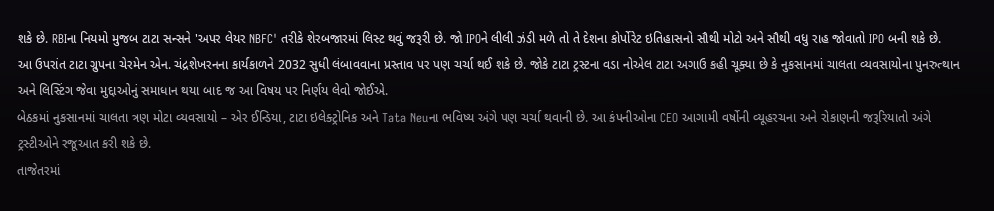શકે છે. RBIના નિયમો મુજબ ટાટા સન્સને 'અપર લેયર NBFC' તરીકે શેરબજારમાં લિસ્ટ થવું જરૂરી છે. જો IPOને લીલી ઝંડી મળે તો તે દેશના કોર્પોરેટ ઇતિહાસનો સૌથી મોટો અને સૌથી વધુ રાહ જોવાતો IPO બની શકે છે.
આ ઉપરાંત ટાટા ગ્રુપના ચેરમેન એન. ચંદ્રશેખરનના કાર્યકાળને 2032 સુધી લંબાવવાના પ્રસ્તાવ પર પણ ચર્ચા થઈ શકે છે. જોકે ટાટા ટ્રસ્ટના વડા નોએલ ટાટા અગાઉ કહી ચૂક્યા છે કે નુકસાનમાં ચાલતા વ્યવસાયોના પુનરુત્થાન અને લિસ્ટિંગ જેવા મુદ્દાઓનું સમાધાન થયા બાદ જ આ વિષય પર નિર્ણય લેવો જોઈએ.
બેઠકમાં નુકસાનમાં ચાલતા ત્રણ મોટા વ્યવસાયો – એર ઈન્ડિયા, ટાટા ઇલેક્ટ્રોનિક અને Tata Neuના ભવિષ્ય અંગે પણ ચર્ચા થવાની છે. આ કંપનીઓના CEO આગામી વર્ષોની વ્યૂહરચના અને રોકાણની જરૂરિયાતો અંગે ટ્રસ્ટીઓને રજૂઆત કરી શકે છે.
તાજેતરમાં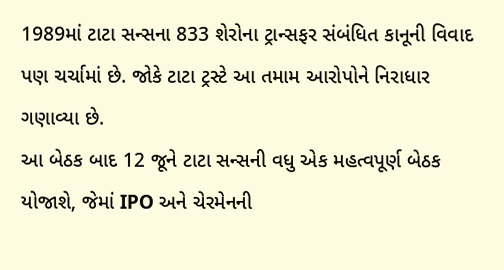1989માં ટાટા સન્સના 833 શેરોના ટ્રાન્સફર સંબંધિત કાનૂની વિવાદ પણ ચર્ચામાં છે. જોકે ટાટા ટ્રસ્ટે આ તમામ આરોપોને નિરાધાર ગણાવ્યા છે.
આ બેઠક બાદ 12 જૂને ટાટા સન્સની વધુ એક મહત્વપૂર્ણ બેઠક યોજાશે, જેમાં IPO અને ચેરમેનની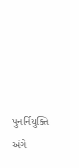પુનર્નિયુક્તિ અંગે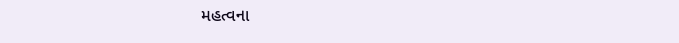મહત્વના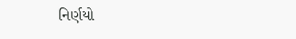નિર્ણયો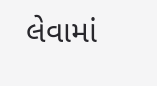લેવામાં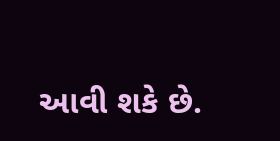આવી શકે છે.